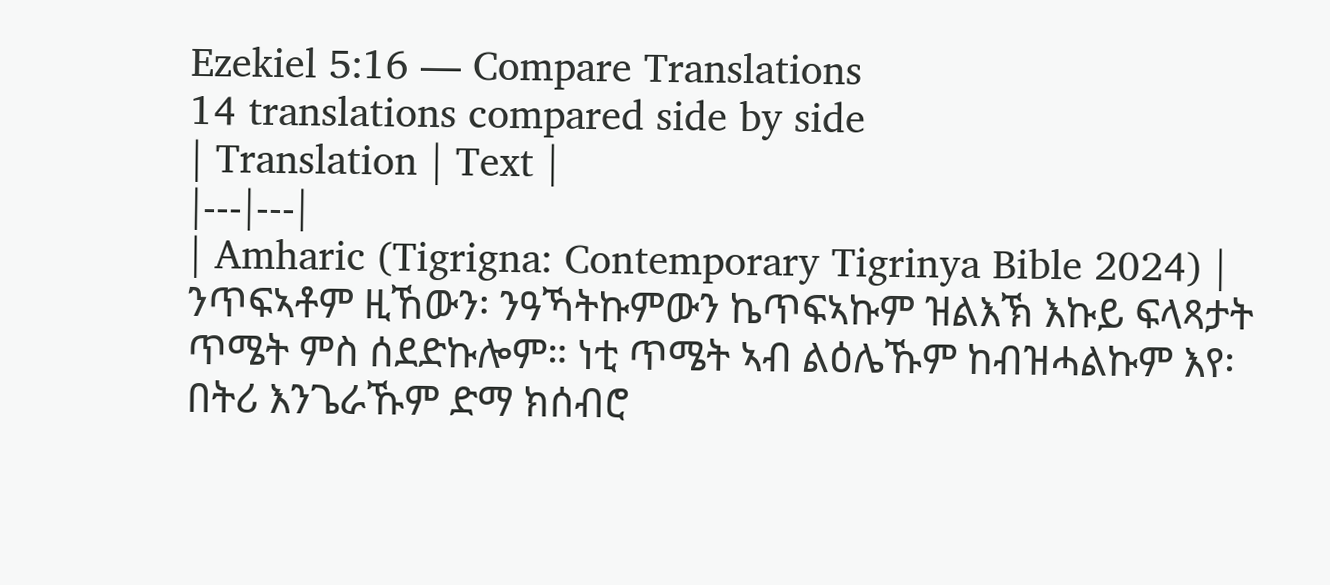Ezekiel 5:16 — Compare Translations
14 translations compared side by side
| Translation | Text |
|---|---|
| Amharic (Tigrigna: Contemporary Tigrinya Bible 2024) | ንጥፍኣቶም ዚኸውን፡ ንዓኻትኩምውን ኬጥፍኣኩም ዝልእኽ እኩይ ፍላጻታት ጥሜት ምስ ሰደድኩሎም። ነቲ ጥሜት ኣብ ልዕሌኹም ከብዝሓልኩም እየ፡ በትሪ እንጌራኹም ድማ ክሰብሮ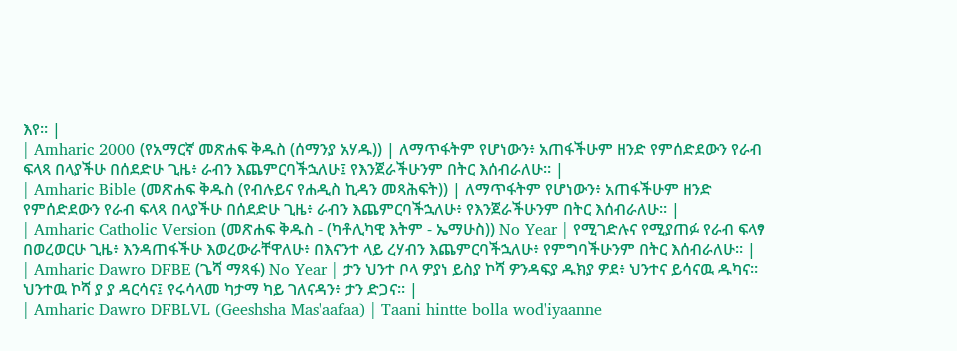እየ። |
| Amharic 2000 (የአማርኛ መጽሐፍ ቅዱስ (ሰማንያ አሃዱ)) | ለማጥፋትም የሆነውን፥ አጠፋችሁም ዘንድ የምሰድደውን የራብ ፍላጻ በላያችሁ በሰደድሁ ጊዜ፥ ራብን እጨምርባችኋለሁ፤ የእንጀራችሁንም በትር እሰብራለሁ። |
| Amharic Bible (መጽሐፍ ቅዱስ (የብሉይና የሐዲስ ኪዳን መጻሕፍት)) | ለማጥፋትም የሆነውን፥ አጠፋችሁም ዘንድ የምሰድደውን የራብ ፍላጻ በላያችሁ በሰደድሁ ጊዜ፥ ራብን እጨምርባችኋለሁ፥ የእንጀራችሁንም በትር እሰብራለሁ። |
| Amharic Catholic Version (መጽሐፍ ቅዱስ - (ካቶሊካዊ እትም - ኤማሁስ)) No Year | የሚገድሉና የሚያጠፉ የራብ ፍላፃ በወረወርሁ ጊዜ፥ እንዳጠፋችሁ እወረውራቸዋለሁ፥ በእናንተ ላይ ረሃብን እጨምርባችኋለሁ፥ የምግባችሁንም በትር እሰብራለሁ። |
| Amharic Dawro DFBE (ጌሻ ማጻፋ) No Year | ታን ህንተ ቦላ ዎያነ ይስያ ኮሻ ዎንዳፍያ ዱክያ ዎደ፥ ህንተና ይሳናዉ ዱካና። ህንተዉ ኮሻ ያ ያ ዳርሳና፤ የሩሳላመ ካታማ ካይ ገለናዳን፥ ታን ድጋና። |
| Amharic Dawro DFBLVL (Geeshsha Mas'aafaa) | Taani hintte bolla wod'iyaanne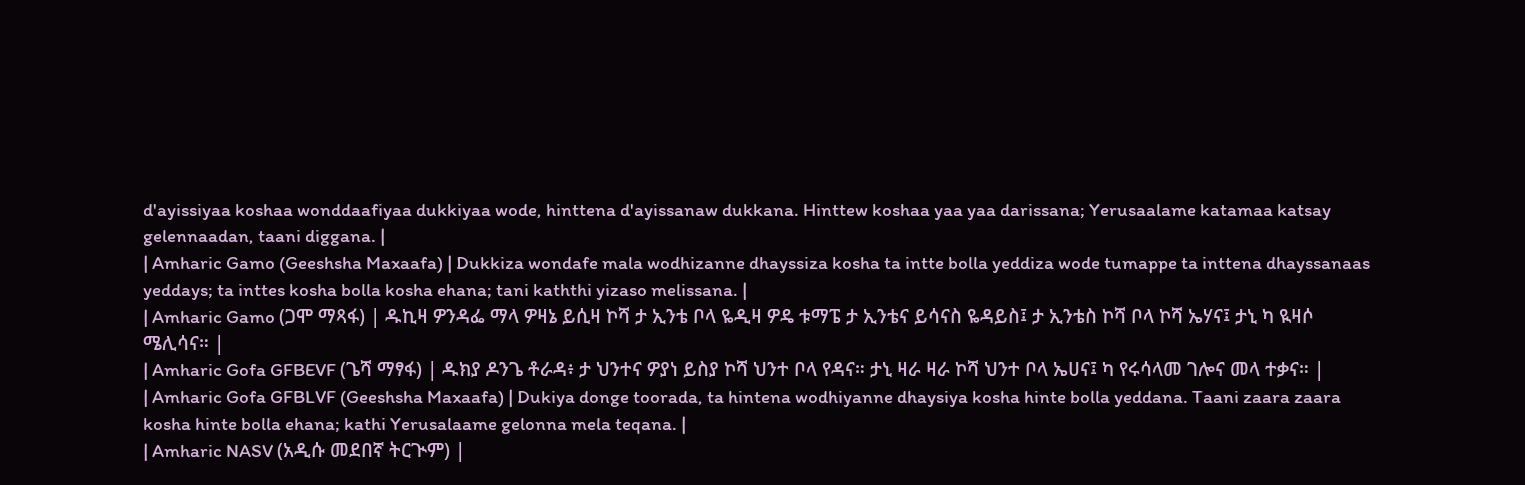d'ayissiyaa koshaa wonddaafiyaa dukkiyaa wode, hinttena d'ayissanaw dukkana. Hinttew koshaa yaa yaa darissana; Yerusaalame katamaa katsay gelennaadan, taani diggana. |
| Amharic Gamo (Geeshsha Maxaafa) | Dukkiza wondafe mala wodhizanne dhayssiza kosha ta intte bolla yeddiza wode tumappe ta inttena dhayssanaas yeddays; ta inttes kosha bolla kosha ehana; tani kaththi yizaso melissana. |
| Amharic Gamo (ጋሞ ማጻፋ) | ዱኪዛ ዎንዳፌ ማላ ዎዛኔ ይሲዛ ኮሻ ታ ኢንቴ ቦላ ዬዲዛ ዎዴ ቱማፔ ታ ኢንቴና ይሳናስ ዬዳይስ፤ ታ ኢንቴስ ኮሻ ቦላ ኮሻ ኤሃና፤ ታኒ ካ ዪዛሶ ሜሊሳና። |
| Amharic Gofa GFBEVF (ጌሻ ማፃፋ) | ዱክያ ዶንጌ ቶራዳ፥ ታ ህንተና ዎያነ ይስያ ኮሻ ህንተ ቦላ የዳና። ታኒ ዛራ ዛራ ኮሻ ህንተ ቦላ ኤሀና፤ ካ የሩሳላመ ገሎና መላ ተቃና። |
| Amharic Gofa GFBLVF (Geeshsha Maxaafa) | Dukiya donge toorada, ta hintena wodhiyanne dhaysiya kosha hinte bolla yeddana. Taani zaara zaara kosha hinte bolla ehana; kathi Yerusalaame gelonna mela teqana. |
| Amharic NASV (አዲሱ መደበኛ ትርጒም) |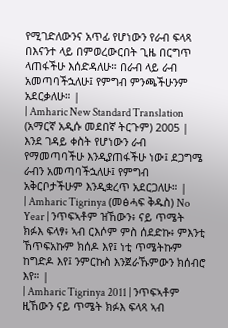የሚገድለውንና አጥፊ የሆነውን የራብ ፍላጻ በእናንተ ላይ በምወረውርበት ጊዜ በርግጥ ላጠፋችሁ እሰድዳለሁ። በራብ ላይ ራብ አመጣባችኋለሁ፤ የምግብ ምንጫችሁንም አደርቃለሁ። |
| Amharic New Standard Translation (አማርኛ አዲሱ መደበኛ ትርጉም) 2005 | እንደ ገዳይ ቀስት የሆነውን ራብ የማመጣባችሁ እንዲያጠፋችሁ ነው፤ ደጋግሜ ራብን አመጣባችኋለሁ፤ የምግብ አቅርቦታችሁም እንዲቋረጥ አደርጋለሁ። |
| Amharic Tigrinya (መፅሓፍ ቅዱስ) No Year | ንጥፍኣቶም ዝኸውን፥ ናይ ጥሜት ክፉእ ፍላፃ፥ ኣብ ርእሶም ምስ ሰደድኩ፥ ምእንቲ ኸጥፍአኩም ክሰዶ እየ፤ ነቲ ጥሜትኩም ከግድዶ እየ፤ ንምርኩስ እንጀራኹምውን ክሰብሮ እየ። |
| Amharic Tigrinya 2011 | ንጥፍኣቶም ዚኸውን ናይ ጥሜት ክፉእ ፍላጻ ኣብ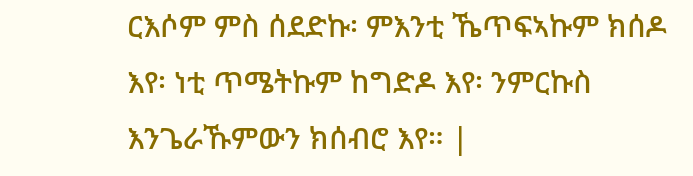ርእሶም ምስ ሰደድኩ፡ ምእንቲ ኼጥፍኣኩም ክሰዶ እየ፡ ነቲ ጥሜትኩም ከግድዶ እየ፡ ንምርኩስ እንጌራኹምውን ክሰብሮ እየ። |